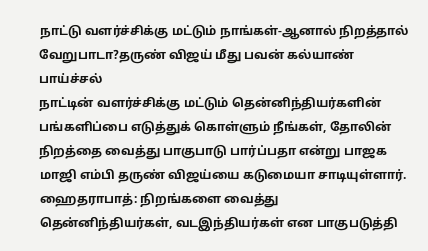நாட்டு வளர்ச்சிக்கு மட்டும் நாங்கள்-ஆனால் நிறத்தால் வேறுபாடா?தருண் விஜய் மீது பவன் கல்யாண் பாய்ச்சல்
நாட்டின் வளர்ச்சிக்கு மட்டும் தென்னிந்தியர்களின் பங்களிப்பை எடுத்துக் கொள்ளும் நீங்கள், தோலின் நிறத்தை வைத்து பாகுபாடு பார்ப்பதா என்று பாஜக மாஜி எம்பி தருண் விஜய்யை கடுமையா சாடியுள்ளார்.
ஹைதராபாத்: நிறங்களை வைத்து தென்னிந்தியர்கள், வடஇந்தியர்கள் என பாகுபடுத்தி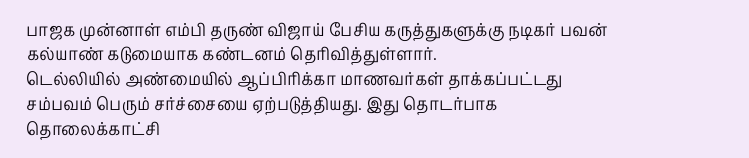பாஜக முன்னாள் எம்பி தருண் விஜாய் பேசிய கருத்துகளுக்கு நடிகர் பவன் கல்யாண் கடுமையாக கண்டனம் தெரிவித்துள்ளார்.
டெல்லியில் அண்மையில் ஆப்பிரிக்கா மாணவர்கள் தாக்கப்பட்டது சம்பவம் பெரும் சர்ச்சையை ஏற்படுத்தியது. இது தொடர்பாக தொலைக்காட்சி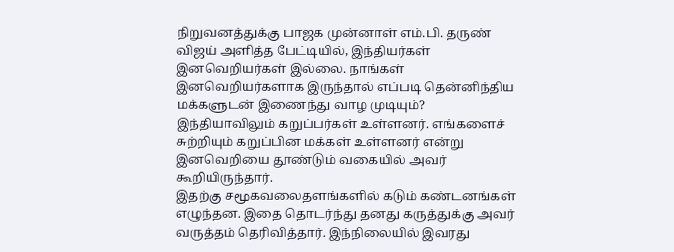நிறுவனத்துக்கு பாஜக முன்னாள் எம்.பி. தருண் விஜய் அளித்த பேட்டியில், இந்தியர்கள் இனவெறியர்கள் இல்லை. நாங்கள் இனவெறியர்களாக இருந்தால் எப்படி தென்னிந்திய மக்களுடன் இணைந்து வாழ முடியும்? இந்தியாவிலும் கறுப்பர்கள் உள்ளனர். எங்களைச் சுற்றியும் கறுப்பின மக்கள் உள்ளனர் என்று இனவெறியை தூண்டும் வகையில் அவர் கூறியிருந்தார்.
இதற்கு சமூகவலைதளங்களில் கடும் கண்டனங்கள் எழுந்தன. இதை தொடர்ந்து தனது கருத்துக்கு அவர் வருத்தம் தெரிவித்தார். இந்நிலையில் இவரது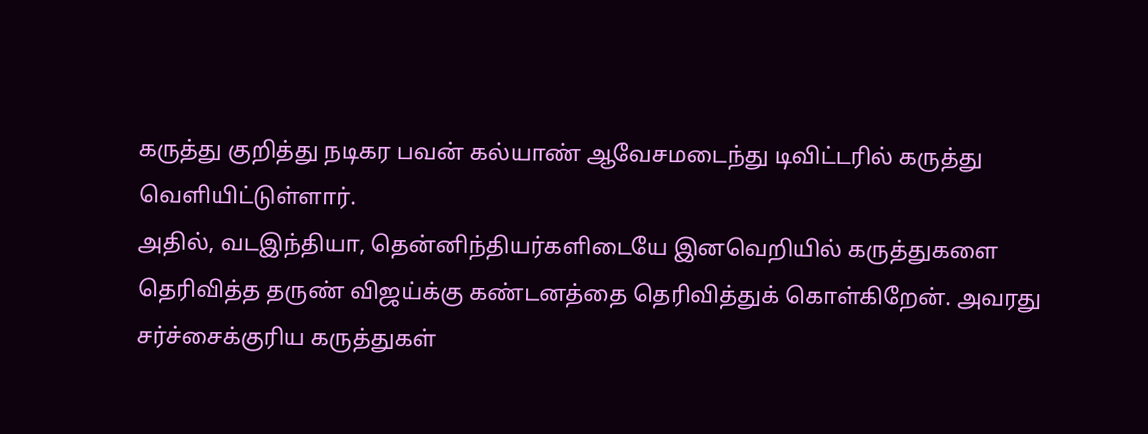கருத்து குறித்து நடிகர பவன் கல்யாண் ஆவேசமடைந்து டிவிட்டரில் கருத்து வெளியிட்டுள்ளார்.
அதில், வடஇந்தியா, தென்னிந்தியர்களிடையே இனவெறியில் கருத்துகளை தெரிவித்த தருண் விஜய்க்கு கண்டனத்தை தெரிவித்துக் கொள்கிறேன். அவரது சர்ச்சைக்குரிய கருத்துகள்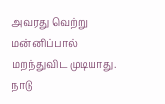அவரது வெற்று மன்னிப்பால் மறந்துவிட முடியாது. நாடு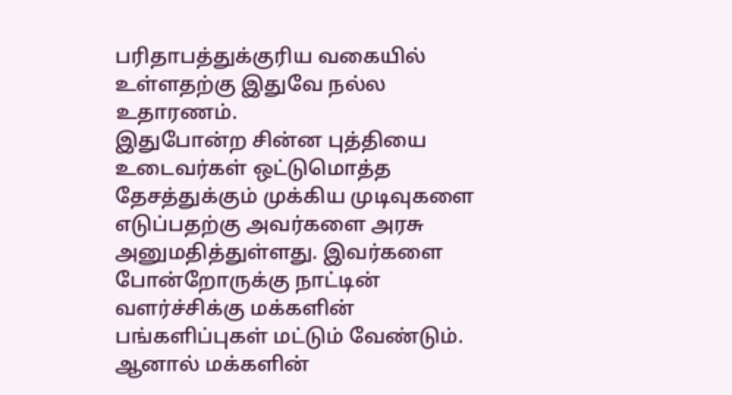பரிதாபத்துக்குரிய வகையில் உள்ளதற்கு இதுவே நல்ல உதாரணம்.
இதுபோன்ற சின்ன புத்தியை உடைவர்கள் ஒட்டுமொத்த தேசத்துக்கும் முக்கிய முடிவுகளை எடுப்பதற்கு அவர்களை அரசு அனுமதித்துள்ளது. இவர்களை போன்றோருக்கு நாட்டின் வளர்ச்சிக்கு மக்களின் பங்களிப்புகள் மட்டும் வேண்டும். ஆனால் மக்களின்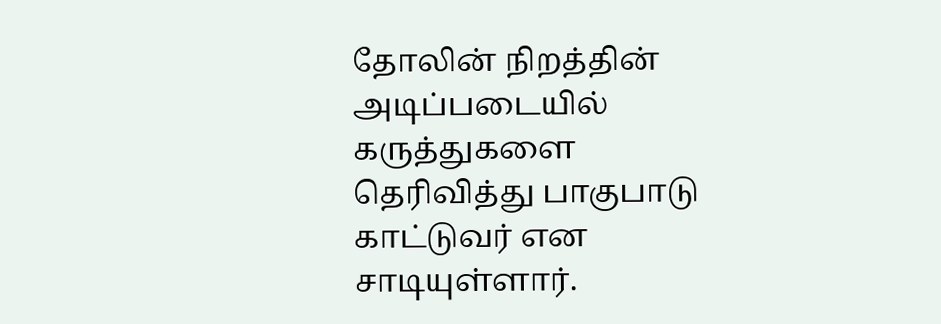தோலின் நிறத்தின் அடிப்படையில் கருத்துகளை தெரிவித்து பாகுபாடு காட்டுவர் என சாடியுள்ளார்.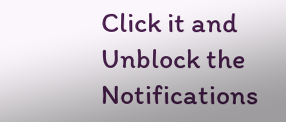Click it and Unblock the Notifications